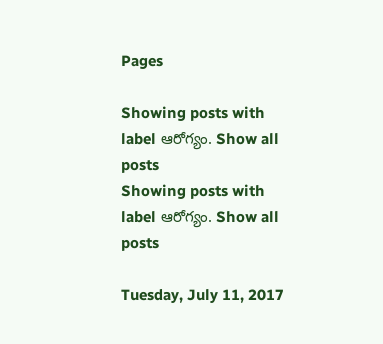Pages

Showing posts with label ఆరోగ్యం. Show all posts
Showing posts with label ఆరోగ్యం. Show all posts

Tuesday, July 11, 2017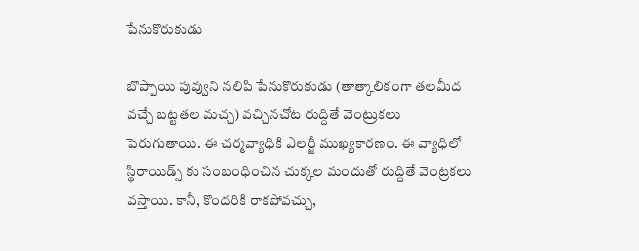పేనుకొరుకుడు

బొప్పాయి పువ్వుని నలిపి పేనుకొరుకుడు (తాత్కాలికంగా తలమీద వచ్చే బట్టతల మచ్చ) వచ్చినచోట రుద్దితే వెంట్రుకలు పెరుగుతాయి. ఈ చర్మవ్యాధికి ఎలర్జీ ముఖ్యకారణం. ఈ వ్యాధిలో స్థిరాయిడ్స్ కు సంబంధించిన చుక్కల మందుతో రుద్దితే వెంట్రకలు వస్తాయి. కానీ, కొందరికి రాకపోవచ్చు,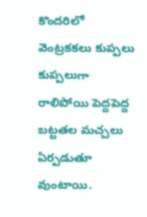కొందరిలో వెంట్రకకలు కుప్పలు కుప్పలుగా రాలిపోయి పెద్దపెద్ద బట్టతల మచ్చలు ఏర్పడుతూ వుంటాయి.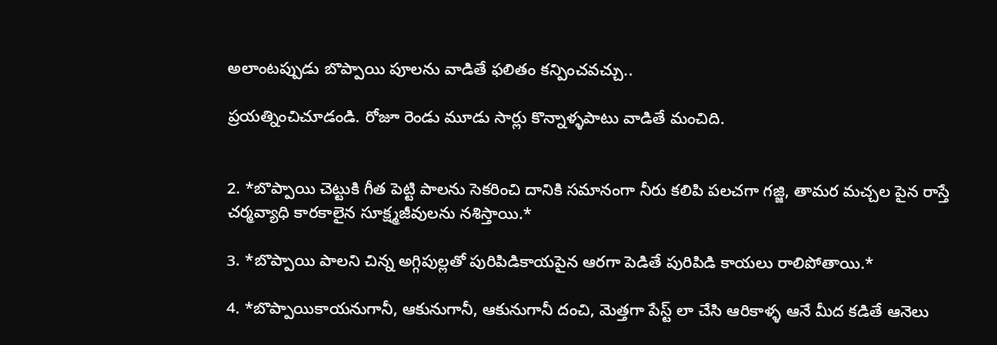అలాంటప్పుడు బొప్పాయి పూలను వాడితే ఫలితం కన్పించవచ్చు..

ప్రయత్నించిచూడండి. రోజూ రెండు మూడు సార్లు కొన్నాళ్ళపాటు వాడితే మంచిది.


2. *బొప్పాయి చెట్టుకి గీత పెట్టి పాలను సెకరించి దానికి సమానంగా నీరు కలిపి పలచగా గజ్జి, తామర మచ్చల పైన రాస్తే చర్మవ్యాధి కారకాలైన సూక్ష్మజీవులను నశిస్తాయి.*

3. *బొప్పాయి పాలని చిన్న అగ్గిపుల్లతో పురిపిడికాయపైన ఆరగా పెడితే పురిపిడి కాయలు రాలిపోతాయి.*

4. *బొప్పాయికాయనుగానీ, ఆకునుగానీ, ఆకునుగానీ దంచి, మెత్తగా పేస్ట్ లా చేసి ఆరికాళ్ళ ఆనే మీద కడితే ఆనెలు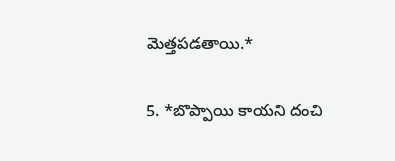మెత్తపడతాయి.*

5. *బొప్పాయి కాయని దంచి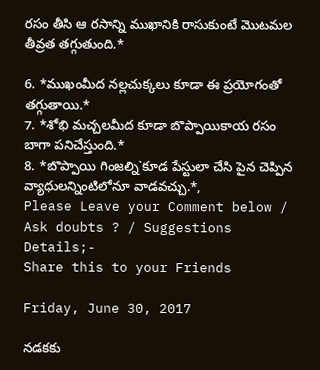రసం తీసి ఆ రసాన్ని ముఖానికి రాసుకుంటే మొటమల తీవ్రత తగ్గుతుంది.*

6. *ముఖంమీద నల్లచుక్కలు కూడా ఈ ప్రయోగంతో తగ్గుతాయి.*
7. *శోభి మచ్చలమీద కూడా బొప్పాయికాయ రసం బాగా పనిచేస్తుంది.*
8. *బొప్పాయి గింజల్ని`కూడ పేస్టులా చేసి పైన చెప్పిన వ్యాధులన్నింటిలోనూ వాడవచ్చు.*,
Please Leave your Comment below / Ask doubts ? / Suggestions Details;-
Share this to your Friends

Friday, June 30, 2017

నడకకు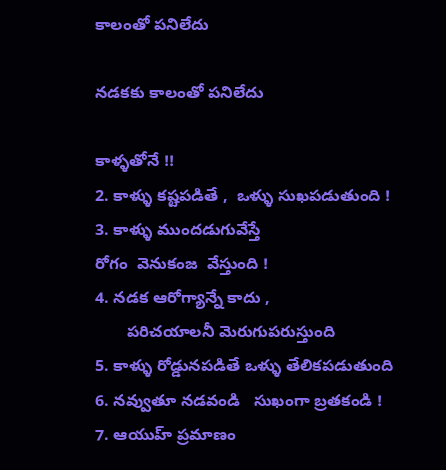కాలంతో పనిలేదు

నడకకు కాలంతో పనిలేదు

కాళ్ళతోనే !!
2. కాళ్ళు కష్టపడితే ,  ఒళ్ళు సుఖపడుతుంది !
3. కాళ్ళు ముందడుగువేస్తే
రోగం  వెనుకంజ  వేస్తుంది !
4. నడక ఆరోగ్యాన్నే కాదు ,
       పరిచయాలనీ మెరుగుపరుస్తుంది
5. కాళ్ళు రోడ్డునపడితే ఒళ్ళు తేలికపడుతుంది
6. నవ్వుతూ నడవండి   సుఖంగా బ్రతకండి !
7. ఆయుహ్ ప్రమాణం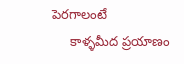పెరగాలంటే
     కాళ్ళమీద ప్రయాణం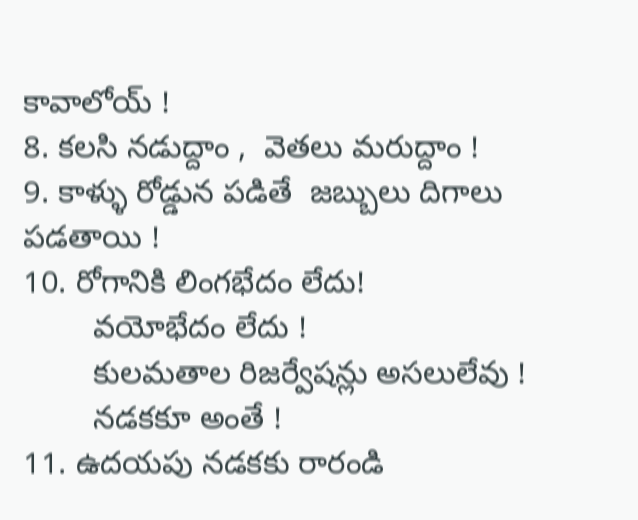కావాలోయ్ !
8. కలసి నడుద్దాం ,  వెతలు మరుద్దాం !
9. కాళ్ళు రోడ్డున పడితే  జబ్బులు దిగాలు పడతాయి !
10. రోగానికి లింగభేదం లేదు!
        వయోభేదం లేదు !
        కులమతాల రిజర్వేషన్లు అసలులేవు !
        నడకకూ అంతే !
11. ఉదయపు నడకకు రారండి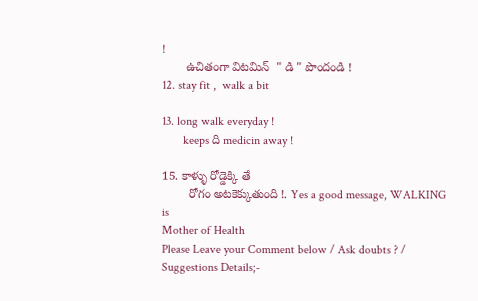!
       ఉచితంగా విటమిన్  " డి " పొందండి !
12. stay fit ,  walk a bit

13. long walk everyday !
       keeps ది medicin away !

15. కాళ్ళు రోడ్డెక్కి తే
        రోగం అటకెక్కుతుంది !. Yes a good message, WALKING is
Mother of Health
Please Leave your Comment below / Ask doubts ? / Suggestions Details;-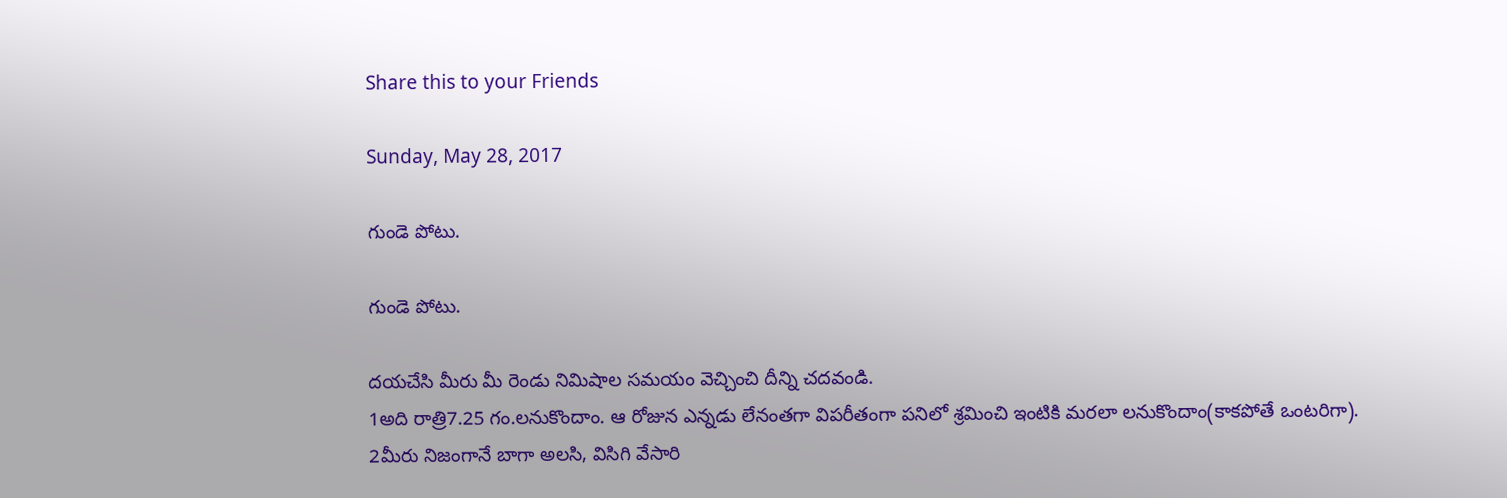Share this to your Friends

Sunday, May 28, 2017

గుండె పోటు.

గుండె పోటు.

దయచేసి మీరు మీ రెండు నిమిషాల సమయం వెచ్చించి దీన్ని చదవండి.
1అది రాత్రి7.25 గం.లనుకొందాం. ఆ రోజున ఎన్నడు లేనంతగా విపరీతంగా పనిలో శ్రమించి ఇంటికి మరలా లనుకొందాం(కాకపోతే ఒంటరిగా).
2మీరు నిజంగానే బాగా అలసి, విసిగి వేసారి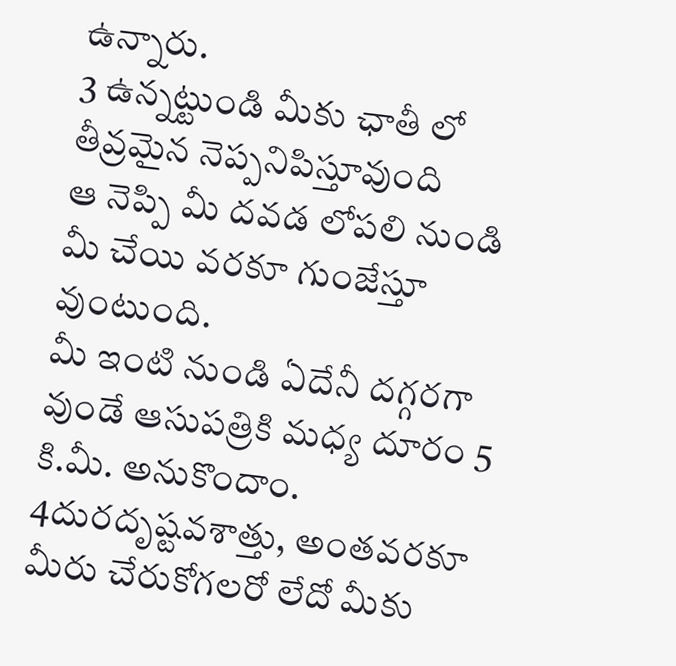ఉన్నారు.
3 ఉన్నట్టుండి మీకు ఛాతీ లో తీవ్రమైన నెప్పనిపిస్తూవుంది
ఆ నెప్పి మీ దవడ లోపలి నుండి మీ చేయి వరకూ గుంజేస్తూ వుంటుంది.
మీ ఇంటి నుండి ఏదేనీ దగ్గరగా వుండే ఆసుపత్రికి మధ్య దూరం 5 కి.మీ. అనుకొందాం.
4దురదృష్టవశాత్తు, అంతవరకూ మీరు చేరుకోగలరో లేదో మీకు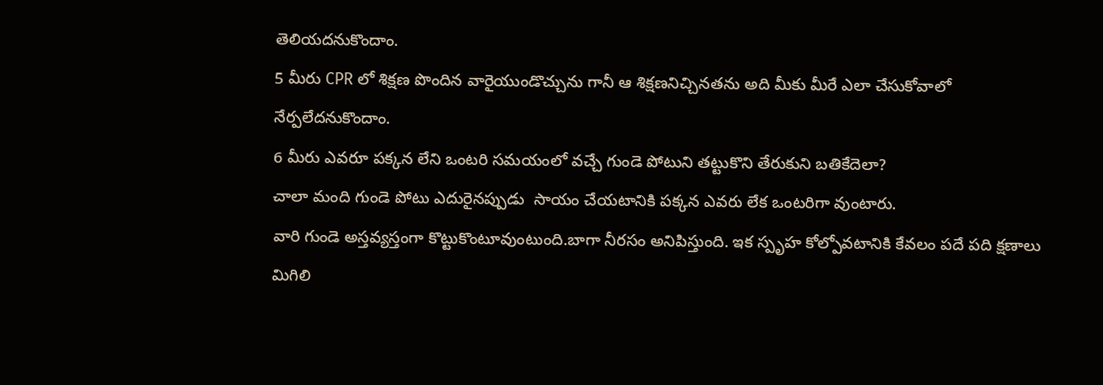తెలియదనుకొందాం.
5 మీరు CPR లో శిక్షణ పొందిన వారైయుండొచ్చును గానీ ఆ శిక్షణనిచ్చినతను అది మీకు మీరే ఎలా చేసుకోవాలో నేర్పలేదనుకొందాం.
6 మీరు ఎవరూ పక్కన లేని ఒంటరి సమయంలో వచ్చే గుండె పోటుని తట్టుకొని తేరుకుని బతికేదెలా?
చాలా మంది గుండె పోటు ఎదురైనప్పుడు  సాయం చేయటానికి పక్కన ఎవరు లేక ఒంటరిగా వుంటారు.
వారి గుండె అస్తవ్యస్తంగా కొట్టుకొంటూవుంటుంది.బాగా నీరసం అనిపిస్తుంది. ఇక స్పృహ కోల్పోవటానికి కేవలం పదే పది క్షణాలు మిగిలి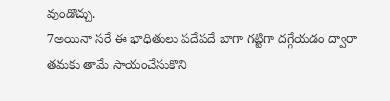వుండొచ్చు.
7అయినా సరే ఈ భాధితులు పదేపదే బాగా గట్టిగా దగ్గేయడం ద్వారా తమకు తామే సాయంచేసుకొని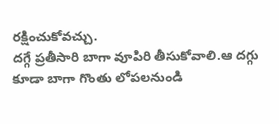రక్షించుకోవచ్చు.
దగ్గే ప్రతీసారి బాగా వూపిరి తీసుకోవాలి.ఆ దగ్గు కూడా బాగా గొంతు లోపలనుండి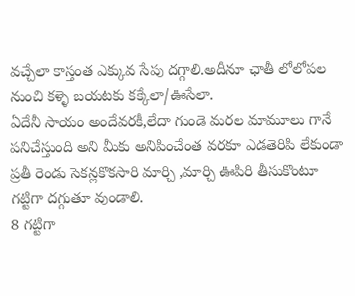వచ్చేలా కాస్తంత ఎక్కువ సేపు దగ్గాలి.అదీనూ ఛాతీ లోలోపల నుంచి కళ్ళె బయటకు కక్కేలా/ఊసేలా.
ఏదేనీ సాయం అందేవరకీ,లేదా గుండె మరల మామూలు గానే పనిచేస్తుంది అని మీకు అనిపించేంత వరకూ ఎడతెరిపి లేకుండా ప్రతీ రెండు సెకన్లకొకసారి మార్చి ,మార్చి ఊపిరి తీసుకొంటూ గట్టిగా దగ్గుతూ వుండాలి.
8 గట్టిగా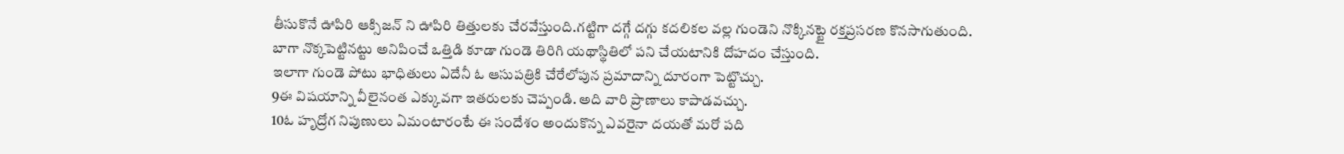తీసుకొనే ఊపిరి ఆక్సిజన్ ని ఊపిరి తిత్తులకు చేరవేస్తుంది.గట్టిగా దగ్గే దగ్గు కదలికల వల్ల గుండెని నొక్కినట్టై రక్తప్రసరణ కొనసాగుతుంది.
బాగా నొక్కపెట్టినట్టు అనిపించే ఒత్తిడి కూడా గుండె తిరిగి యథాస్థితిలో పని చేయటానికి దోహదం చేస్తుంది.
ఇలాగా గుండె పోటు భాధితులు ఏదేనీ ఓ ఆసుపత్రికి చేరేలోపున ప్రమాదాన్ని దూరంగా పెట్టొచ్చు.
9ఈ విషయాన్ని వీలైనంత ఎక్కువగా ఇతరులకు చెప్పండి. అది వారి ప్రాణాలు కాపాడవచ్చు.
10ఓ హృద్రోగ నిపుణులు ఏమంటారంటే ఈ సందేశం అందుకొన్న ఎవరైనా దయతో మరో పది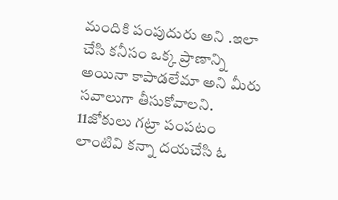మందికి పంపుదురు అని .ఇలా చేసి కనీసం ఒక్క ప్రాణాన్ని అయినా కాపాడలేమా అని మీరు సవాలుగా తీసుకోవాలని.
11జోకులు గట్రా పంపటం లాంటివి కన్నా దయచేసి ఓ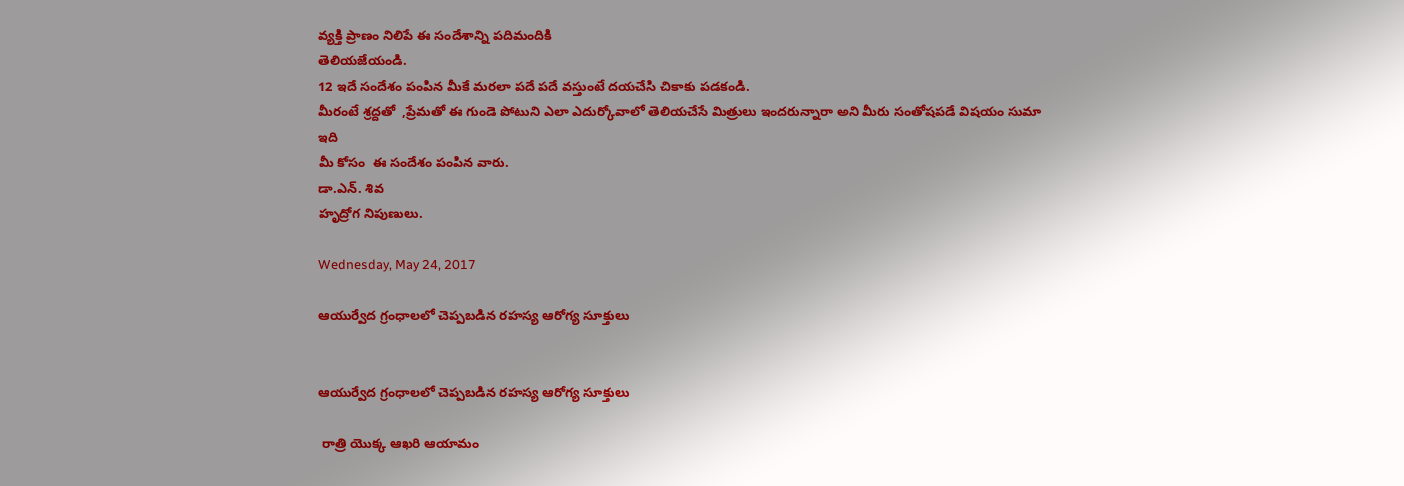వ్యక్తి ప్రాణం నిలిపే ఈ సందేశాన్ని పదిమందికి
తెలియజేయండి.
12 ఇదే సందేశం పంపిన మీకే మరలా పదే పదే వస్తుంటే దయచేసి చికాకు పడకండి.
మీరంటే శ్రద్దతో  ,ప్రేమతో ఈ గుండె పోటుని ఎలా ఎదుర్కోవాలో తెలియచేసే మిత్రులు ఇందరున్నారా అని మీరు సంతోషపడే విషయం సుమా ఇది
మీ కోసం  ఈ సందేశం పంపిన వారు.
డా.ఎన్. శివ
హృద్రోగ నిపుణులు.

Wednesday, May 24, 2017

ఆయుర్వేద గ్రంధాలలో చెప్పబడిన రహస్య ఆరోగ్య సూక్తులు


ఆయుర్వేద గ్రంధాలలో చెప్పబడిన రహస్య ఆరోగ్య సూక్తులు

 రాత్రి యొక్క ఆఖరి ఆయామం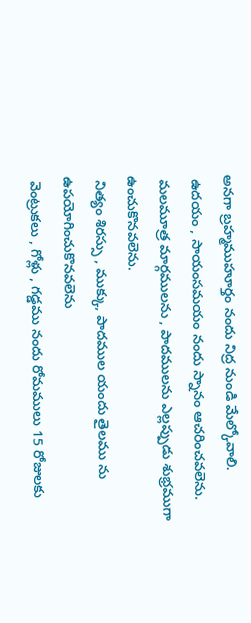అనగా బ్రహ్మముహూర్తం నందు నిద్ర నుండి మేల్కోవాలి.
 ఉదయం , సాయంసమయం నందు స్నానం ఆచరించవలెను.
 మలమూత్ర మార్గములను , పాదములను ఎల్లప్పుడు శుభ్రముగా ఉంచుకొనవలెను.
 నిత్యం శిరస్సు , ముక్కు, పాదముల యందు తైలము ను ఉపయోగించుకొనవలెను
 వెంట్రుకలు , గోళ్లు , గడ్డము నందు రోమములు 15 రోజులకు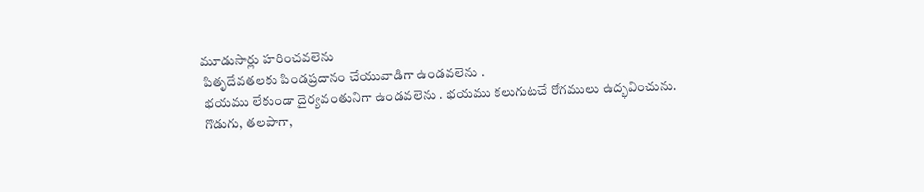మూడుసార్లు హరించవలెను
 పితృదేవతలకు పిండప్రదానం చేయువాడిగా ఉండవలెను .
 భయము లేకుండా దైర్యవంతునిగా ఉండవలెను . భయము కలుగుటచే రోగములు ఉద్భవించును.
 గొడుగు, తలపాగా,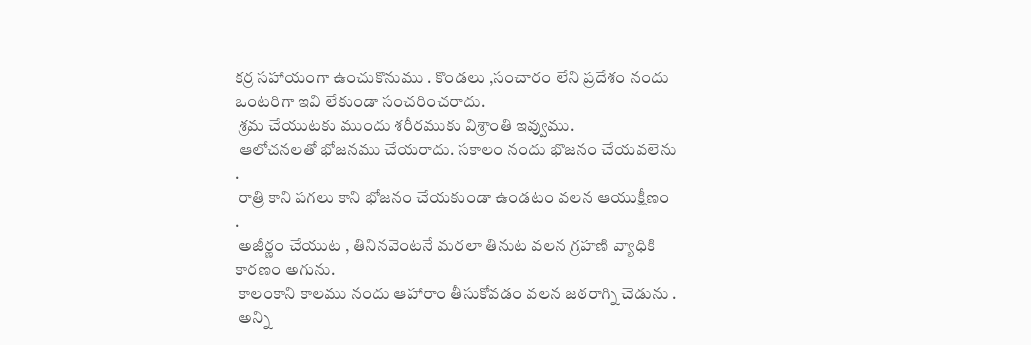కర్ర సహాయంగా ఉంచుకొనుము . కొండలు ,సంచారం లేని ప్రదేశం నందు ఒంటరిగా ఇవి లేకుండా సంచరించరాదు.
 శ్రమ చేయుటకు ముందు శరీరముకు విశ్రాంతి ఇవ్వుము.
 ఆలోచనలతో భోజనము చేయరాదు. సకాలం నందు భొజనం చేయవలెను .
 రాత్రి కాని పగలు కాని భోజనం చేయకుండా ఉండటం వలన ఆయుక్షీణం .
 అజీర్ణం చేయుట , తినినవెంటనే మరలా తినుట వలన గ్రహణి వ్యాధికి కారణం అగును.
 కాలంకాని కాలము నందు ఆహారాం తీసుకోవడం వలన జఠరాగ్ని చెడును .
 అన్ని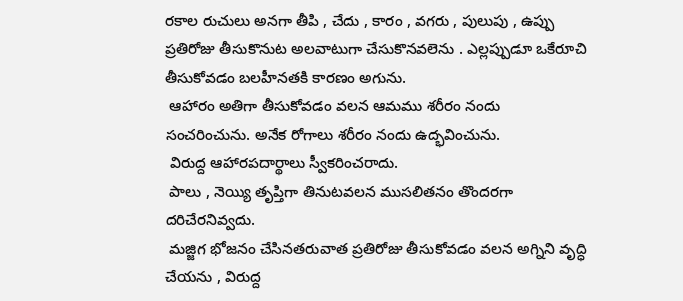రకాల రుచులు అనగా తీపి , చేదు , కారం , వగరు , పులుపు , ఉప్పు ప్రతిరోజు తీసుకొనుట అలవాటుగా చేసుకొనవలెను . ఎల్లప్పుడూ ఒకేరూచి తీసుకోవడం బలహీనతకి కారణం అగును.
 ఆహారం అతిగా తీసుకోవడం వలన ఆమము శరీరం నందు సంచరించును. అనేక రోగాలు శరీరం నందు ఉద్భవించును.
 విరుద్ద ఆహారపదార్థాలు స్వీకరించరాదు.
 పాలు , నెయ్యి తృప్తిగా తినుటవలన ముసలితనం తొందరగా దరిచేరనివ్వదు.
 మజ్జిగ భోజనం చేసినతరువాత ప్రతిరోజు తీసుకోవడం వలన అగ్నిని వృద్ధి చేయను , విరుద్ద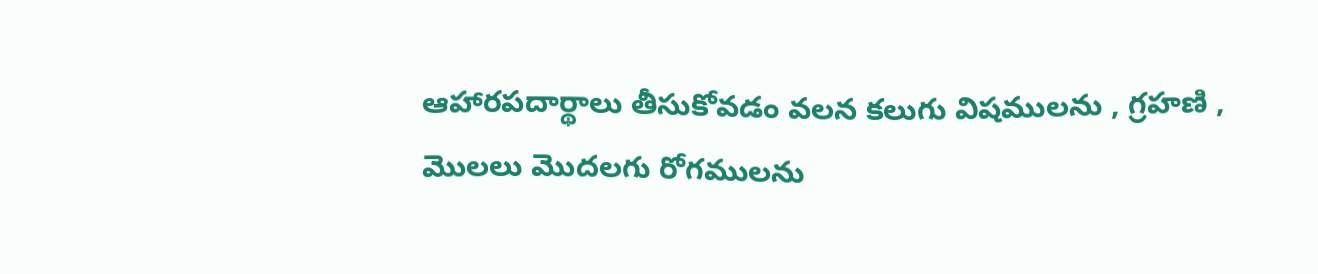ఆహారపదార్థాలు తీసుకోవడం వలన కలుగు విషములను , గ్రహణి , మొలలు మొదలగు రోగములను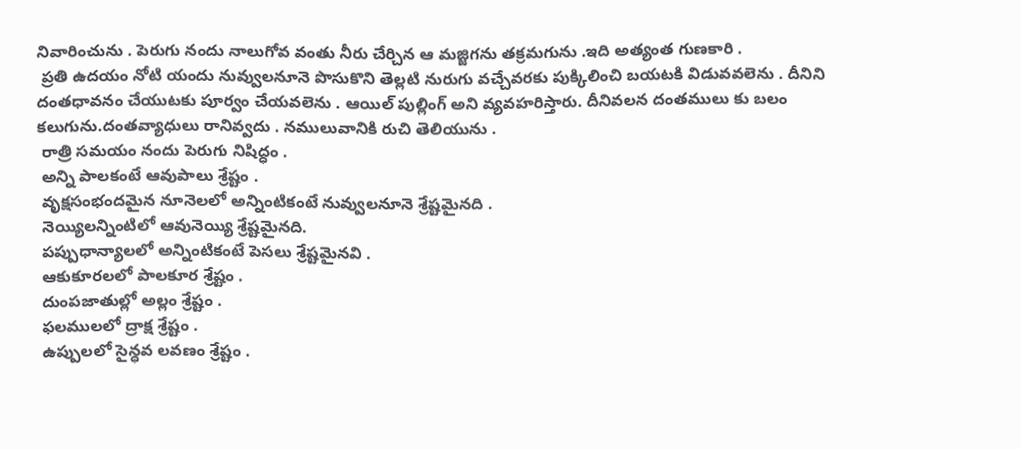నివారించును . పెరుగు నందు నాలుగోవ వంతు నీరు చేర్చిన ఆ మజ్జిగను తక్రమగును .ఇది అత్యంత గుణకారి .
 ప్రతి ఉదయం నోటి యందు నువ్వులనూనె పొసుకొని తెల్లటి నురుగు వచ్చేవరకు పుక్కిలించి బయటకి విడువవలెను . దీనిని దంతధావనం చేయుటకు పూర్వం చేయవలెను . ఆయిల్ పుల్లింగ్ అని వ్యవహరిస్తారు. దీనివలన దంతములు కు బలం కలుగును.దంతవ్యాధులు రానివ్వదు . నములువానికి రుచి తెలియును .
 రాత్రి సమయం నందు పెరుగు నిషిద్ధం .
 అన్ని పాలకంటే ఆవుపాలు శ్రేష్టం .
 వృక్షసంభందమైన నూనెలలో అన్నింటికంటే నువ్వులనూనె శ్రేష్టమైనది .
 నెయ్యిలన్నింటిలో ఆవునెయ్యి శ్రేష్టమైనది.
 పప్పుధాన్యాలలో అన్నింటికంటే పెసలు శ్రేష్టమైనవి .
 ఆకుకూరలలో పాలకూర శ్రేష్టం .
 దుంపజాతుల్లో అల్లం శ్రేష్టం .
 ఫలములలో ద్రాక్ష శ్రేష్టం .
 ఉప్పులలో సైన్ధవ లవణం శ్రేష్టం .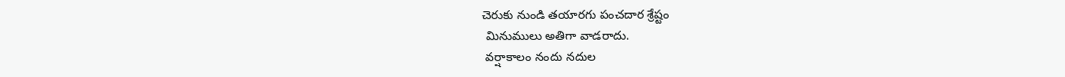చెరుకు నుండి తయారగు పంచదార శ్రేష్టం
 మినుములు అతిగా వాడరాదు.
 వర్షాకాలం నందు నదుల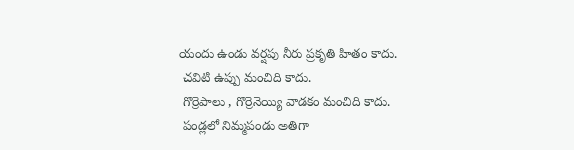యందు ఉండు వర్షపు నీరు ప్రకృతి హితం కాదు.
 చవిటి ఉప్పు మంచిది కాదు.
 గొర్రెపాలు , గొర్రెనెయ్యి వాడకం మంచిది కాదు.
 పండ్లలో నిమ్మపండు అతిగా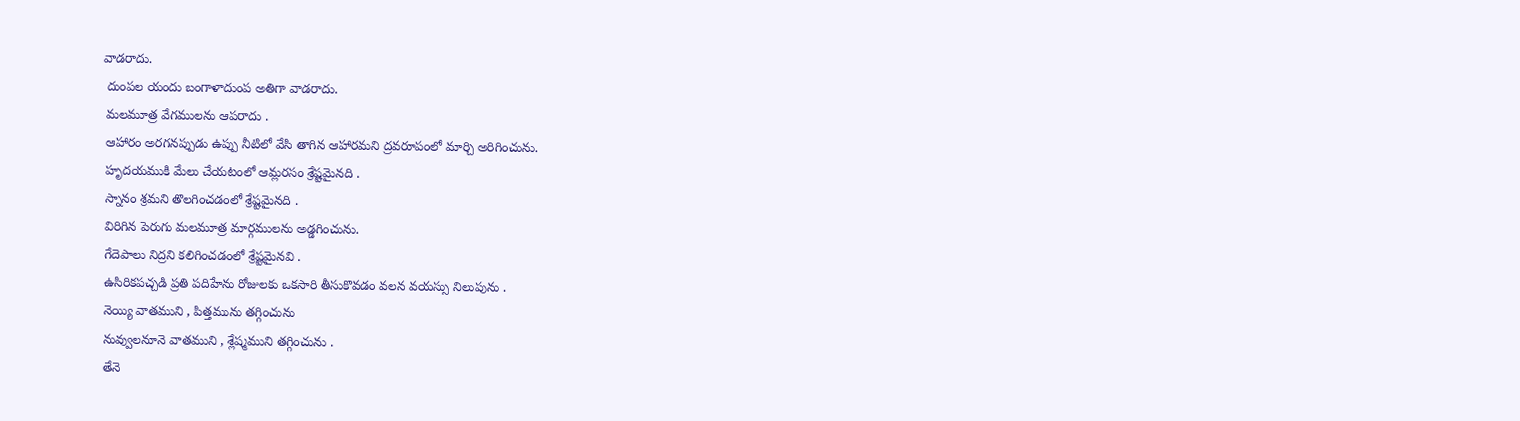వాడరాదు.
 దుంపల యందు బంగాళాదుంప అతిగా వాడరాదు.
 మలమూత్ర వేగములను ఆపరాదు .
 ఆహారం అరగనప్పుడు ఉప్పు నీటిలో వేసి తాగిన ఆహారమని ద్రవరూపంలో మార్చి అరిగించును.
 హృదయముకి మేలు చేయటంలో ఆమ్లరసం శ్రేష్టమైనది .
 స్నానం శ్రమని తొలగించడంలో శ్రేష్టమైనది .
 విరిగిన పెరుగు మలమూత్ర మార్గములను అడ్డగించును.
 గేదెపాలు నిద్రని కలిగించడంలో శ్రేష్టమైనవి .
 ఉసిరికపచ్చడి ప్రతి పదిహేను రోజులకు ఒకసారి తీసుకొవడం వలన వయస్సు నిలుపును .
 నెయ్యి వాతముని , పిత్తమును తగ్గించును
 నువ్వులనూనె వాతముని , శ్లేష్మముని తగ్గించును .
 తేనె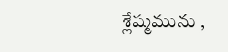శ్లేష్మమును ,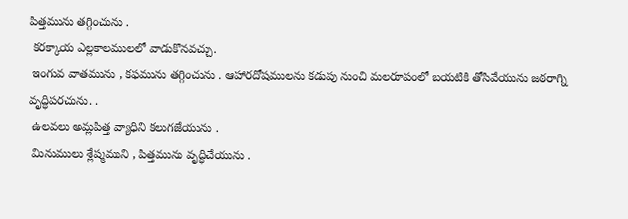పిత్తమును తగ్గించును .
 కరక్కాయ ఎల్లకాలములలో వాడుకొనవచ్చు.
 ఇంగువ వాతమును , కఫమును తగ్గించును . ఆహారదోషములను కడుపు నుంచి మలరూపంలో బయటికి తోసివేయును జఠరాగ్ని వృద్ధిపరచును. .
 ఉలవలు అమ్లపిత్త వ్యాధిని కలుగజేయును .
 మినుములు శ్లేష్మముని , పిత్తమును వృద్ధిచేయును .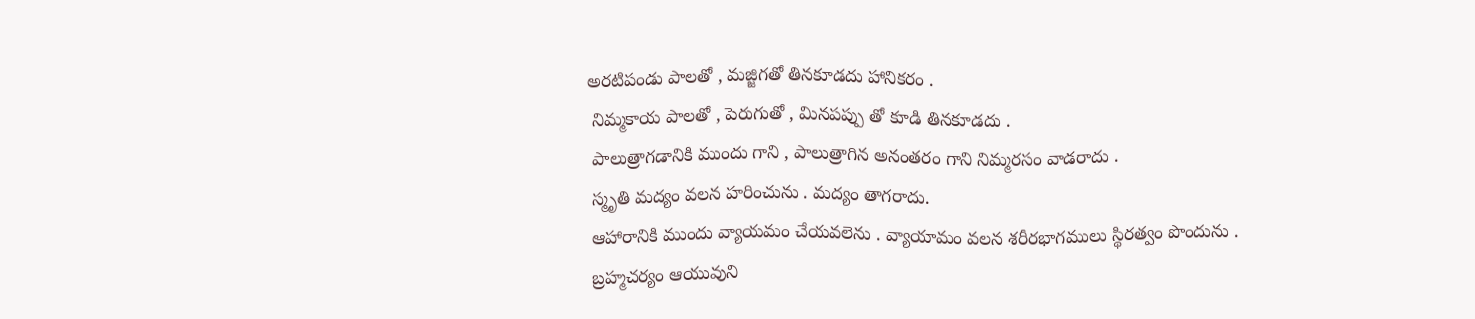అరటిపండు పాలతో , మజ్జిగతో తినకూడదు హానికరం .
 నిమ్మకాయ పాలతో , పెరుగుతో , మినపప్పు తో కూడి తినకూడదు .
 పాలుత్రాగడానికి ముందు గాని , పాలుత్రాగిన అనంతరం గాని నిమ్మరసం వాడరాదు .
 స్మృతి మద్యం వలన హరించును . మద్యం తాగరాదు.
 ఆహారానికి ముందు వ్యాయమం చేయవలెను . వ్యాయామం వలన శరీరభాగములు స్థిరత్వం పొందును .
 బ్రహ్మచర్యం ఆయువుని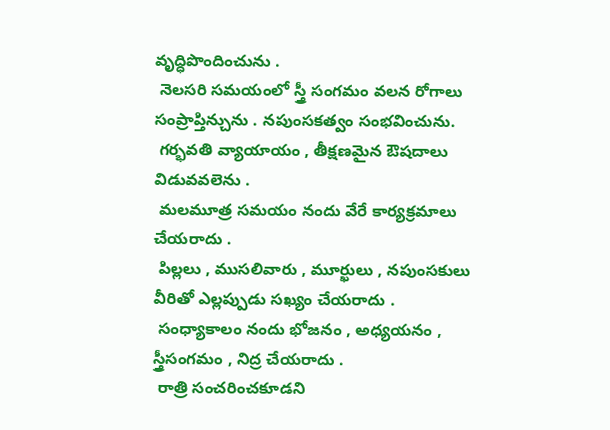వృద్ధిపొందించును .
 నెలసరి సమయంలో స్త్రీ సంగమం వలన రోగాలు సంప్రాప్తిన్చును . నపుంసకత్వం సంభవించును.
 గర్భవతి వ్యాయాయం , తీక్షణమైన ఔషదాలు విడువవలెను .
 మలమూత్ర సమయం నందు వేరే కార్యక్రమాలు చేయరాదు .
 పిల్లలు , ముసలివారు , మూర్ఖులు , నపుంసకులు వీరితో ఎల్లప్పుడు సఖ్యం చేయరాదు .
 సంధ్యాకాలం నందు భోజనం , అధ్యయనం , స్త్రీసంగమం , నిద్ర చేయరాదు .
 రాత్రి సంచరించకూడని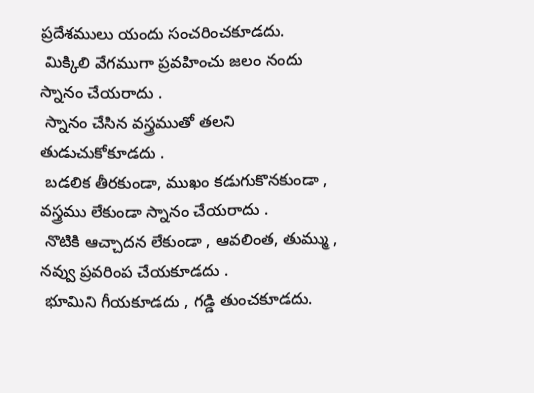ప్రదేశములు యందు సంచరించకూడదు.
 మిక్కిలి వేగముగా ప్రవహించు జలం నందు స్నానం చేయరాదు .
 స్నానం చేసిన వస్త్రముతో తలని తుడుచుకోకూడదు .
 బడలిక తీరకుండా, ముఖం కడుగుకొనకుండా , వస్త్రము లేకుండా స్నానం చేయరాదు .
 నొటికి ఆచ్చాదన లేకుండా , ఆవలింత, తుమ్ము , నవ్వు ప్రవరింప చేయకూడదు .
 భూమిని గీయకూడదు , గడ్డి తుంచకూడదు.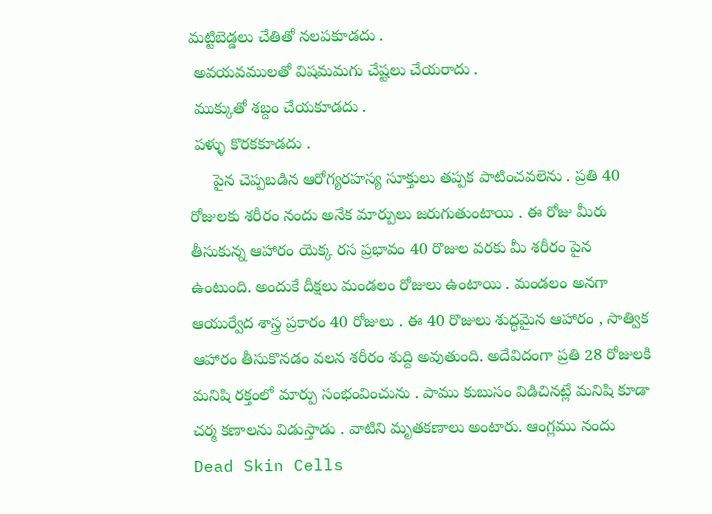మట్టిబెడ్డలు చేతితో నలపకూడదు .
 అవయవములతో విషమమగు చేష్టలు చేయరాదు .
 ముక్కుతో శబ్దం చేయకూడదు .
 పళ్ళు కొరకకూడదు .
     పైన చెప్పబడిన ఆరోగ్యరహస్య సూక్తులు తప్పక పాటించవలెను . ప్రతి 40 రోజులకు శరీరం నందు అనేక మార్పులు జరుగుతుంటాయి . ఈ రోజు మీరు తీసుకున్న ఆహారం యెక్క రస ప్రభావం 40 రొజుల వరకు మీ శరీరం పైన ఉంటుంది. అందుకే దీక్షలు మండలం రోజులు ఉంటాయి . మండలం అనగా ఆయుర్వేద శాస్త్ర ప్రకారం 40 రోజులు . ఈ 40 రొజులు శుద్ధమైన ఆహారం , సాత్విక ఆహారం తీసుకొనడం వలన శరీరం శుద్ది అవుతుంది. అదేవిదంగా ప్రతి 28 రోజులకి మనిషి రక్తంలో మార్పు సంభంవించును . పాము కుబుసం విడిచినట్లే మనిషి కూడా చర్మ కణాలను విడుస్తాడు . వాటిని మృతకణాలు అంటారు. ఆంగ్లము నందు Dead Skin Cells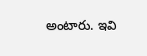అంటారు. ఇవి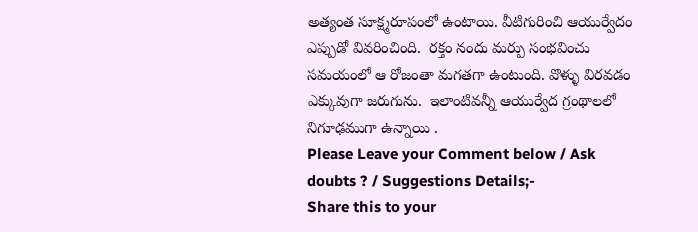అత్యంత సూక్ష్మరూపంలో ఉంటాయి. వీటిగురించి ఆయుర్వేదం ఎప్పుడో వివరించింది.  రక్తం నందు మర్పు సంభవించు సమయంలో ఆ రోజంతా మగతగా ఉంటుంది. వొళ్ళు విరవడం ఎక్కువుగా జరుగును.  ఇలాంటివన్నీ ఆయుర్వేద గ్రంథాలలో నిగూఢముగా ఉన్నాయి .
Please Leave your Comment below / Ask doubts ? / Suggestions Details;-
Share this to your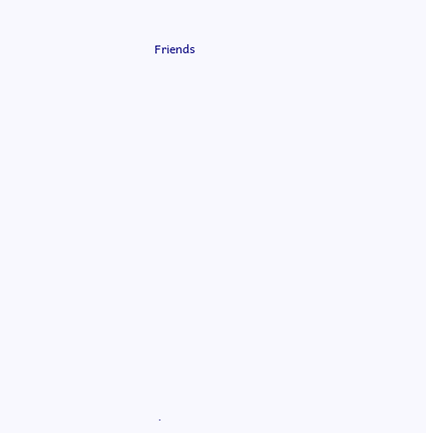Friends

















.